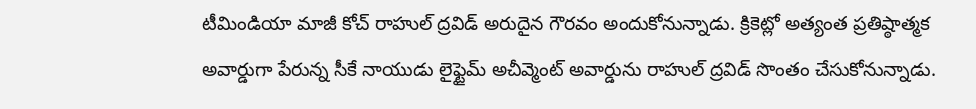టీమిండియా మాజీ కోచ్ రాహుల్ ద్రవిడ్ అరుదైన గౌరవం అందుకోనున్నాడు. క్రికెట్లో అత్యంత ప్రతిష్ఠాత్మక అవార్డుగా పేరున్న సీకే నాయుడు లైఫ్టైమ్ అచీవ్మెంట్ అవార్డును రాహుల్ ద్రవిడ్ సొంతం చేసుకోనున్నాడు.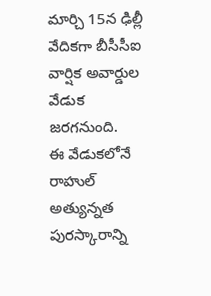మార్చి 15న ఢిల్లీ వేదికగా బీసీసీఐ వార్షిక అవార్డుల వేడుక జరగనుంది.
ఈ వేడుకలోనే రాహుల్ అత్యున్నత పురస్కారాన్ని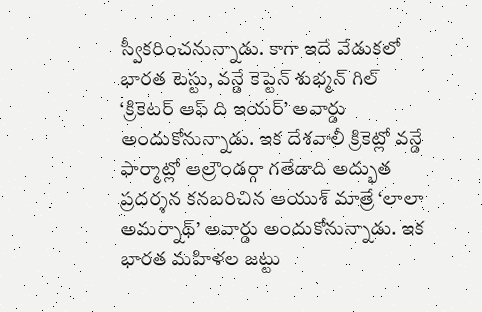స్వీకరించనున్నాడు. కాగా ఇదే వేడుకలో భారత టెస్టు, వన్డే కెప్టెన్ శుభ్మన్ గిల్ ‘క్రికెటర్ ఆఫ్ ది ఇయర్’ అవార్డు అందుకోనున్నాడు. ఇక దేశవాలీ క్రికెట్లో వన్డే ఫార్మాట్లో ఆల్రౌండర్గా గతేడాది అద్భుత ప్రదర్శన కనబరిచిన ఆయుశ్ మాత్రే ‘లాలా అమర్నాథ్’ అవార్డు అందుకోనున్నాడు. ఇక భారత మహిళల జట్టు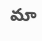మా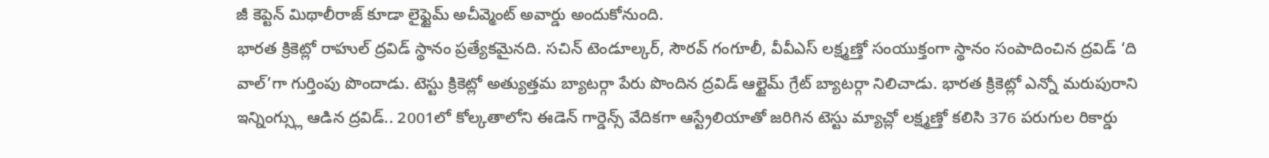జీ కెప్టెన్ మిథాలీరాజ్ కూడా లైఫ్టైమ్ అచీవ్మెంట్ అవార్డు అందుకోనుంది.
భారత క్రికెట్లో రాహుల్ ద్రవిడ్ స్థానం ప్రత్యేకమైనది. సచిన్ టెండూల్కర్, సౌరవ్ గంగూలీ, వీవీఎస్ లక్ష్మణ్తో సంయుక్తంగా స్థానం సంపాదించిన ద్రవిడ్ ‘ది వాల్’గా గుర్తింపు పొందాడు. టెస్టు క్రికెట్లో అత్యుత్తమ బ్యాటర్గా పేరు పొందిన ద్రవిడ్ ఆల్టైమ్ గ్రేట్ బ్యాటర్గా నిలిచాడు. భారత క్రికెట్లో ఎన్నో మరుపురాని ఇన్నింగ్స్లు ఆడిన ద్రవిడ్.. 2001లో కోల్కతాలోని ఈడెన్ గార్డెన్స్ వేదికగా ఆస్ట్రేలియాతో జరిగిన టెస్టు మ్యాచ్లో లక్ష్మణ్తో కలిసి 376 పరుగుల రికార్డు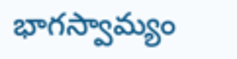భాగస్వామ్యం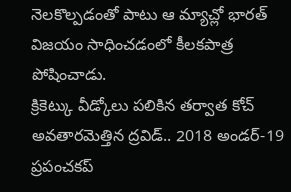నెలకొల్పడంతో పాటు ఆ మ్యాచ్లో భారత్ విజయం సాధించడంలో కీలకపాత్ర పోషించాడు.
క్రికెట్కు వీడ్కోలు పలికిన తర్వాత కోచ్ అవతారమెత్తిన ద్రవిడ్.. 2018 అండర్-19 ప్రపంచకప్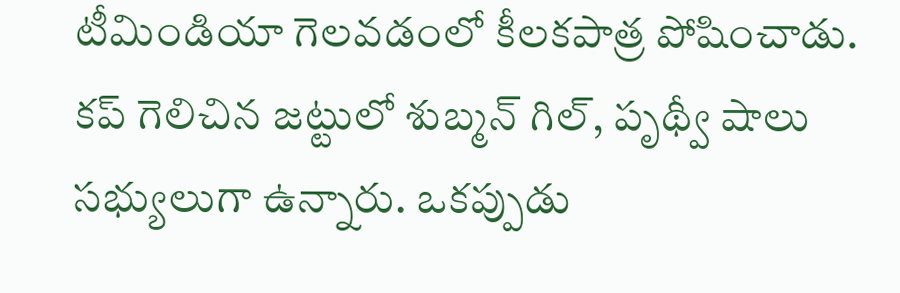టీమిండియా గెలవడంలో కీలకపాత్ర పోషించాడు. కప్ గెలిచిన జట్టులో శుబ్మన్ గిల్, పృథ్వీ షాలు సభ్యులుగా ఉన్నారు. ఒకప్పుడు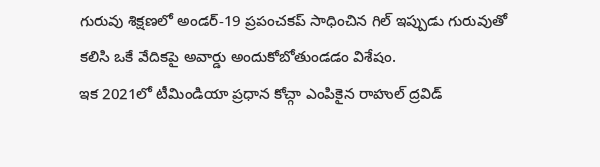గురువు శిక్షణలో అండర్-19 ప్రపంచకప్ సాధించిన గిల్ ఇప్పుడు గురువుతో కలిసి ఒకే వేదికపై అవార్డు అందుకోబోతుండడం విశేషం.
ఇక 2021లో టీమిండియా ప్రధాన కోచ్గా ఎంపికైన రాహుల్ ద్రవిడ్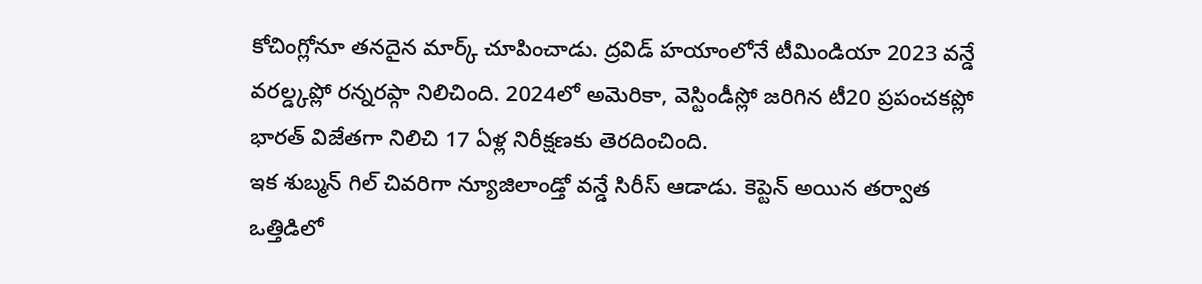కోచింగ్లోనూ తనదైన మార్క్ చూపించాడు. ద్రవిడ్ హయాంలోనే టీమిండియా 2023 వన్డే వరల్డ్కప్లో రన్నరప్గా నిలిచింది. 2024లో అమెరికా, వెస్టిండీస్లో జరిగిన టీ20 ప్రపంచకప్లో భారత్ విజేతగా నిలిచి 17 ఏళ్ల నిరీక్షణకు తెరదించింది.
ఇక శుబ్మన్ గిల్ చివరిగా న్యూజిలాండ్తో వన్డే సిరీస్ ఆడాడు. కెప్టెన్ అయిన తర్వాత ఒత్తిడిలో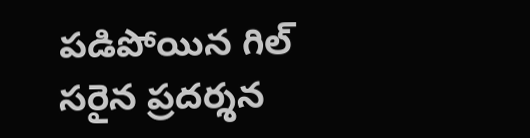పడిపోయిన గిల్ సరైన ప్రదర్శన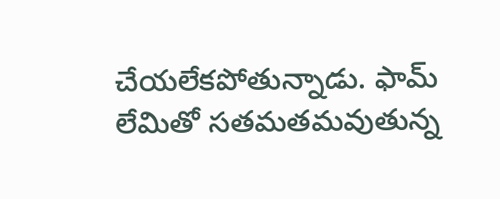చేయలేకపోతున్నాడు. ఫామ్ లేమితో సతమతమవుతున్న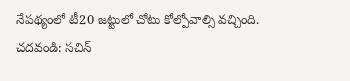నేపథ్యంలో టీ20 జట్టులో చోటు కోల్పోవాల్సి వచ్చింది.
చదవండి: సచిన్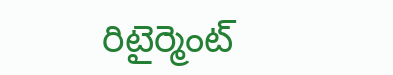రిటైర్మెంట్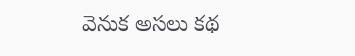వెనుక అసలు కథ